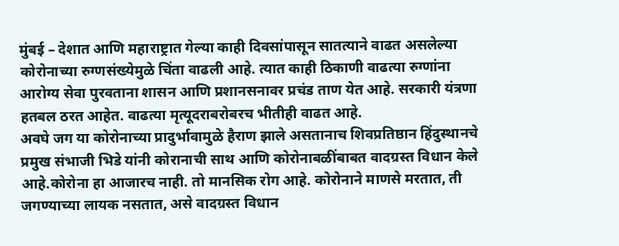मुंबई – देशात आणि महाराष्ट्रात गेल्या काही दिवसांपासून सातत्याने वाढत असलेल्या कोरोनाच्या रुग्णसंख्येमुळे चिंता वाढली आहे. त्यात काही ठिकाणी वाढत्या रुग्णांना आरोग्य सेवा पुरवताना शासन आणि प्रशानसनावर प्रचंड ताण येत आहे. सरकारी यंत्रणा हतबल ठरत आहेत. वाढत्या मृत्यूदराबरोबरच भीतीही वाढत आहे.
अवघे जग या कोरोनाच्या प्रादुर्भावामुळे हैराण झाले असतानाच शिवप्रतिष्ठान हिंदुस्थानचे प्रमुख संभाजी भिडे यांनी कोरानाची साथ आणि कोरोनाबळींबाबत वादग्रस्त विधान केले आहे.कोरोना हा आजारच नाही. तो मानसिक रोग आहे. कोरोनाने माणसे मरतात, ती जगण्याच्या लायक नसतात, असे वादग्रस्त विधान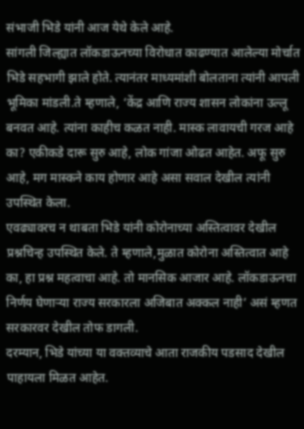संभाजी भिडे यांनी आज येथे केले आहे.
सांगली जिल्ह्यात लॉकडाऊनच्या विरोधात काढण्यात आलेल्या मोर्चात भिडे सहभागी झाले होते. त्यानंतर माध्यमांशी बोलताना त्यांनी आपली भूमिका मांडली.ते म्हणाले, ‘केंद्र आणि राज्य शासन लोकांना उल्लू बनवत आहे. त्यांना काहीच कळत नाही. मास्क लावायची गरज आहे का? एकीकडे दारू सुरु आहे, लोक गांजा ओढत आहेत. अफू सुरु आहे, मग मास्कने काय होणार आहे असा सवाल देखील त्यांनी उपस्थित केला.
एवढ्यावरच न थाबता भिडे यांनी कोरोनाच्या अस्तित्वावर देखील प्रश्नचिन्ह उपस्थित केले. ते म्हणाले,मुळात कोरोना अस्तित्वात आहे का, हा प्रश्न महत्वाचा आहे. तो मानसिक आजार आहे. लॉकडाऊनचा निर्णय घेणाऱ्या राज्य सरकारला अजिबात अक्कल नाही’ असं म्हणत सरकारवर देखील तोफ डागली.
दरम्यान, भिडे यांच्या या वक्तव्याचे आता राजकीय पडसाद देखील पाहायला मिळत आहेत.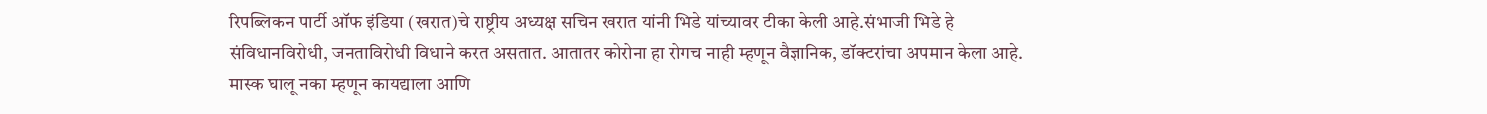रिपब्लिकन पार्टी ऑफ इंडिया (खरात)चे राष्ट्रीय अध्यक्ष सचिन खरात यांनी भिडे यांच्यावर टीका केली आहे.संभाजी भिडे हे संविधानविरोधी, जनताविरोधी विधाने करत असतात. आतातर कोरोना हा रोगच नाही म्हणून वैज्ञानिक, डॉक्टरांचा अपमान केला आहे. मास्क घालू नका म्हणून कायद्याला आणि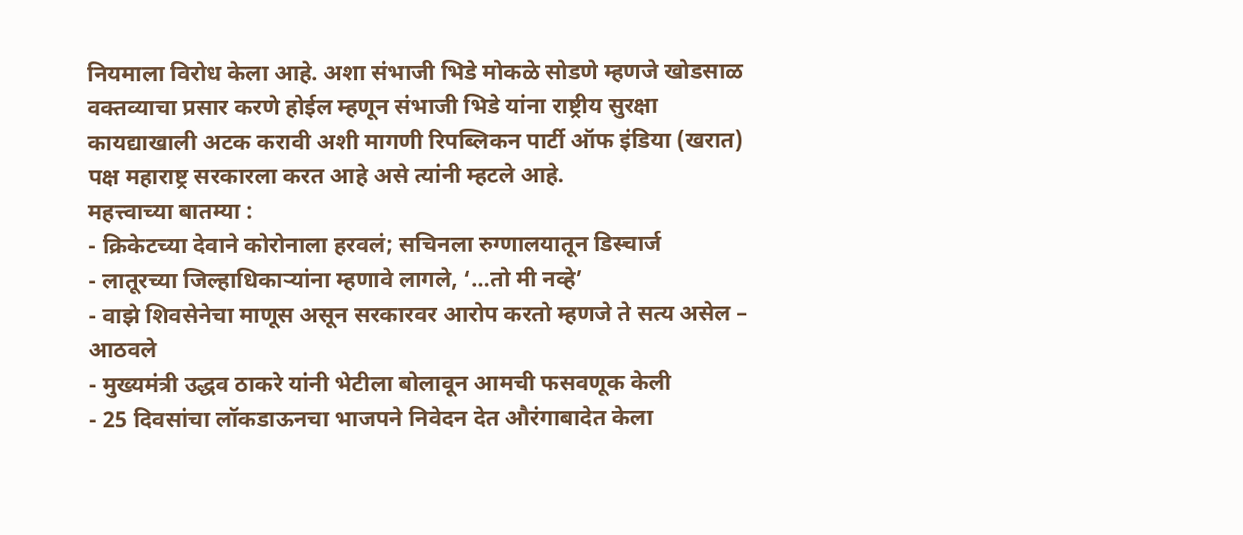नियमाला विरोध केला आहे. अशा संभाजी भिडे मोकळे सोडणे म्हणजे खोडसाळ वक्तव्याचा प्रसार करणे होईल म्हणून संभाजी भिडे यांना राष्ट्रीय सुरक्षा कायद्याखाली अटक करावी अशी मागणी रिपब्लिकन पार्टी ऑफ इंडिया (खरात) पक्ष महाराष्ट्र सरकारला करत आहे असे त्यांनी म्हटले आहे.
महत्त्वाच्या बातम्या :
- क्रिकेटच्या देवाने कोरोनाला हरवलं; सचिनला रुग्णालयातून डिस्चार्ज
- लातूरच्या जिल्हाधिकाऱ्यांना म्हणावे लागले, ‘…तो मी नव्हे’
- वाझे शिवसेनेचा माणूस असून सरकारवर आरोप करतो म्हणजे ते सत्य असेल – आठवले
- मुख्यमंत्री उद्धव ठाकरे यांनी भेटीला बोलावून आमची फसवणूक केली
- 25 दिवसांचा लॉकडाऊनचा भाजपने निवेदन देत औरंगाबादेत केला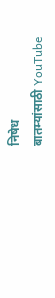निषेध
बातम्यांसाठी YouTube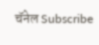चॅनेल Subscribe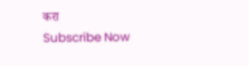करा
Subscribe Now